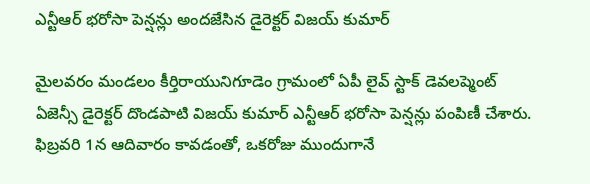ఎన్టీఆర్ భరోసా పెన్షన్లు అందజేసిన డైరెక్టర్ విజయ్ కుమార్

మైలవరం మండలం కీర్తిరాయునిగూడెం గ్రామంలో ఏపీ లైవ్ స్టాక్ డెవలప్మెంట్ ఏజెన్సీ డైరెక్టర్ దొండపాటి విజయ్ కుమార్ ఎన్టీఆర్ భరోసా పెన్షన్లు పంపిణీ చేశారు. ఫిబ్రవరి 1న ఆదివారం కావడంతో, ఒకరోజు ముందుగానే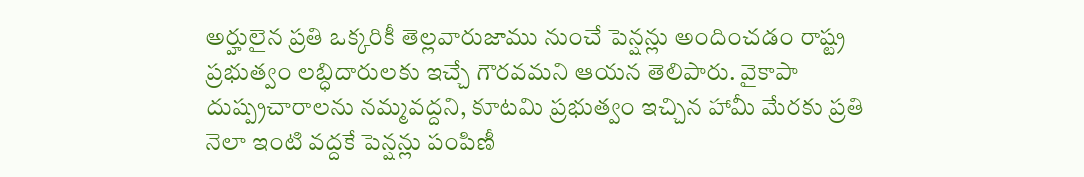అర్హులైన ప్రతి ఒక్కరికీ తెల్లవారుజాము నుంచే పెన్షన్లు అందించడం రాష్ట్ర ప్రభుత్వం లబ్ధిదారులకు ఇచ్చే గౌరవమని ఆయన తెలిపారు. వైకాపా దుష్ప్రచారాలను నమ్మవద్దని, కూటమి ప్రభుత్వం ఇచ్చిన హామీ మేరకు ప్రతి నెలా ఇంటి వద్దకే పెన్షన్లు పంపిణీ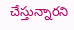చేస్తున్నారని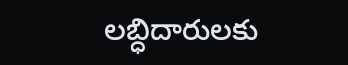లబ్ధిదారులకు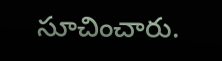సూచించారు.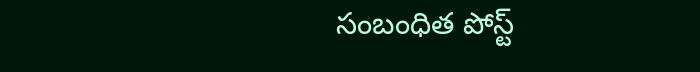సంబంధిత పోస్ట్